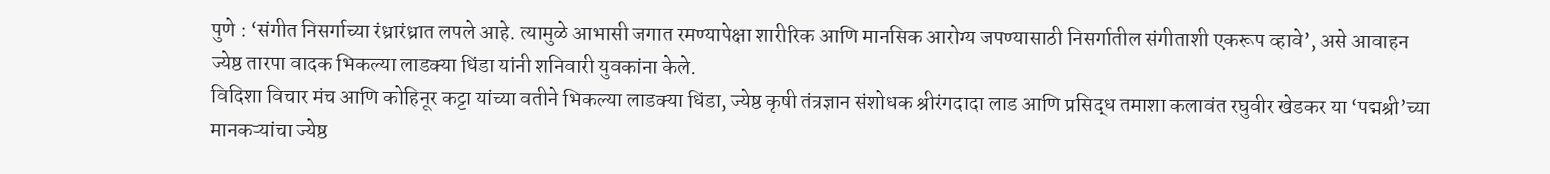पुणे : ‘संगीत निसर्गाच्या रंध्रारंध्रात लपले आहे. त्यामुळे आभासी जगात रमण्यापेक्षा शारीरिक आणि मानसिक आरोग्य जपण्यासाठी निसर्गातील संगीताशी एकरूप व्हावे’, असे आवाहन ज्येष्ठ तारपा वादक भिकल्या लाडक्या धिंडा यांनी शनिवारी युवकांना केले.
विदिशा विचार मंच आणि कोहिनूर कट्टा यांच्या वतीने भिकल्या लाडक्या धिंडा, ज्येष्ठ कृषी तंत्रज्ञान संशोधक श्रीरंगदादा लाड आणि प्रसिद्ध तमाशा कलावंत रघुवीर खेडकर या ‘पद्मश्री’च्या मानकऱ्यांचा ज्येष्ठ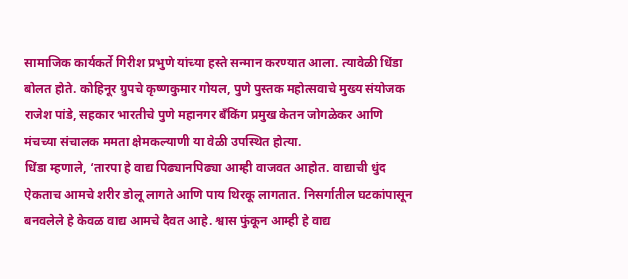सामाजिक कार्यकर्ते गिरीश प्रभुणे यांच्या हस्ते सन्मान करण्यात आला. त्यावेळी धिंडा बोलत होते. कोहिनूर ग्रुपचे कृष्णकुमार गोयल, पुणे पुस्तक महोत्सवाचे मुख्य संयोजक राजेश पांडे, सहकार भारतीचे पुणे महानगर बँकिंग प्रमुख केतन जोगळेकर आणि मंचच्या संचालक ममता क्षेमकल्याणी या वेळी उपस्थित होत्या.
धिंडा म्हणाले, ‘तारपा हे वाद्य पिढ्यानपिढ्या आम्ही वाजवत आहोत. वाद्याची धुंद ऐकताच आमचे शरीर डोलू लागते आणि पाय थिरकू लागतात. निसर्गातील घटकांपासून बनवलेले हे केवळ वाद्य आमचे दैवत आहे. श्वास फुंकून आम्ही हे वाद्य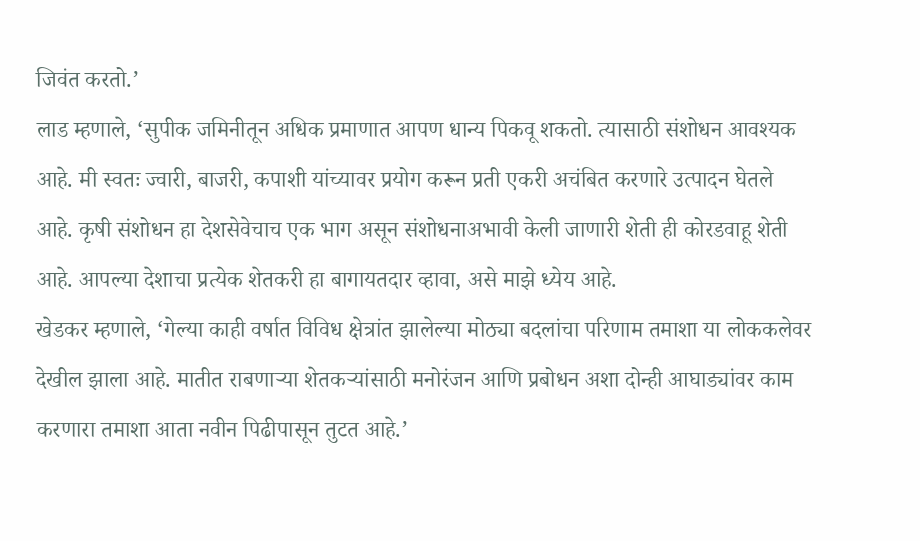जिवंत करतो.’
लाड म्हणाले, ‘सुपीक जमिनीतून अधिक प्रमाणात आपण धान्य पिकवू शकतो. त्यासाठी संशोधन आवश्यक आहे. मी स्वतः ज्वारी, बाजरी, कपाशी यांच्यावर प्रयोग करून प्रती एकरी अचंबित करणारे उत्पादन घेतले आहे. कृषी संशोधन हा देशसेवेचाच एक भाग असून संशोधनाअभावी केली जाणारी शेती ही कोरडवाहू शेती आहे. आपल्या देशाचा प्रत्येक शेतकरी हा बागायतदार व्हावा, असे माझे ध्येय आहे.
खेडकर म्हणाले, ‘गेल्या काही वर्षात विविध क्षेत्रांत झालेल्या मोठ्या बदलांचा परिणाम तमाशा या लोककलेवर देखील झाला आहे. मातीत राबणाऱ्या शेतकऱ्यांसाठी मनोरंजन आणि प्रबोधन अशा दोन्ही आघाड्यांवर काम करणारा तमाशा आता नवीन पिढीपासून तुटत आहे.’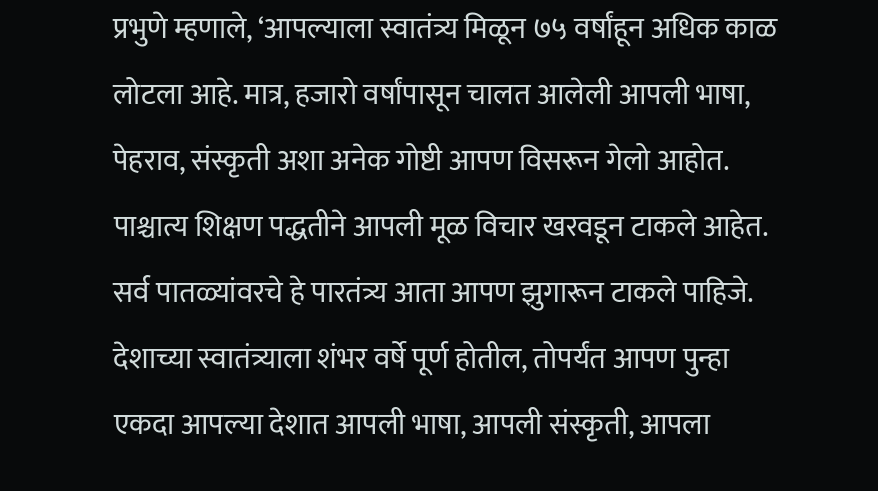प्रभुणे म्हणाले, ‘आपल्याला स्वातंत्र्य मिळून ७५ वर्षांहून अधिक काळ लोटला आहे. मात्र, हजारो वर्षांपासून चालत आलेली आपली भाषा, पेहराव, संस्कृती अशा अनेक गोष्टी आपण विसरून गेलो आहोत. पाश्चात्य शिक्षण पद्धतीने आपली मूळ विचार खरवडून टाकले आहेत. सर्व पातळ्यांवरचे हे पारतंत्र्य आता आपण झुगारून टाकले पाहिजे. देशाच्या स्वातंत्र्याला शंभर वर्षे पूर्ण होतील, तोपर्यंत आपण पुन्हा एकदा आपल्या देशात आपली भाषा, आपली संस्कृती, आपला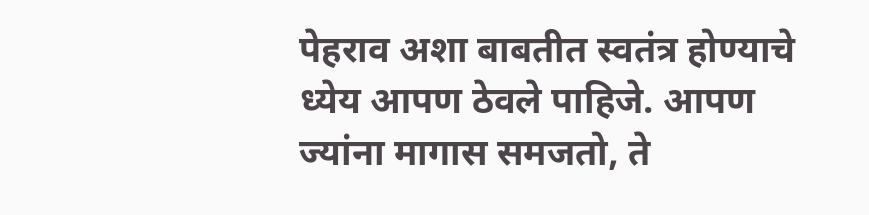पेहराव अशा बाबतीत स्वतंत्र होण्याचे ध्येय आपण ठेवले पाहिजे. आपण ज्यांना मागास समजतो, ते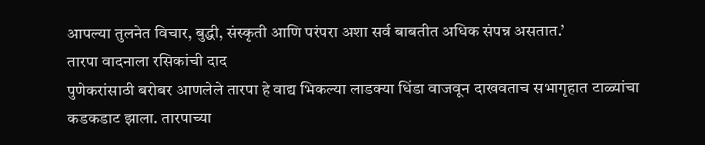आपल्या तुलनेत विचार, बुद्धी, संस्कृती आणि परंपरा अशा सर्व बाबतीत अधिक संपन्न असतात.’
तारपा वादनाला रसिकांची दाद
पुणेकरांसाठी बरोबर आणलेले तारपा हे वाद्य भिकल्या लाडक्या धिंडा वाजवून दाखवताच सभागृहात टाळ्यांचा कडकडाट झाला. तारपाच्या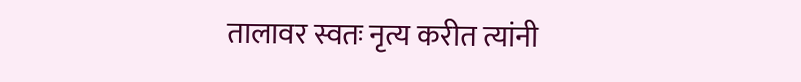तालावर स्वतः नृत्य करीत त्यांनी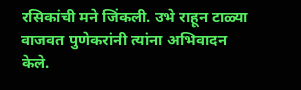रसिकांची मने जिंकली. उभे राहून टाळ्या वाजवत पुणेकरांनी त्यांना अभिवादन केले.